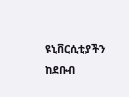ዩኒቨርሲቲያችን ከደቡብ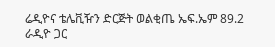ሬዲዮና ቴሌቪዥን ድርጅት ወልቂጤ ኤፍ.ኤም 89.2 ራዲዮ ጋር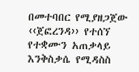በመተባበር የሚያዘጋጀው ‹‹ጀፎረንዳ›› የተሰኘ የተቋሙን አጠቃላይ እንቅስቃሴ የሚዳስስ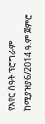የአየር ሰዓት ፕሮግራም ከሚያዝያ6/2014 ዓ.ም ጀምሮ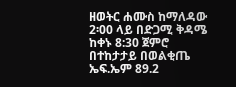ዘወትር ሐሙስ ከማለዳው 2፡00 ላይ በድጋሚ ቅዳሜ ከቀኑ 8:30 ጀምሮ በተከታታይ በወልቂጤ ኤፍ.ኤም 89.2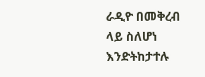ራዲዮ በመቅረብ ላይ ስለሆነ እንድትከታተሉ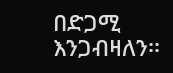በድጋሚ እንጋብዛለን፡፡